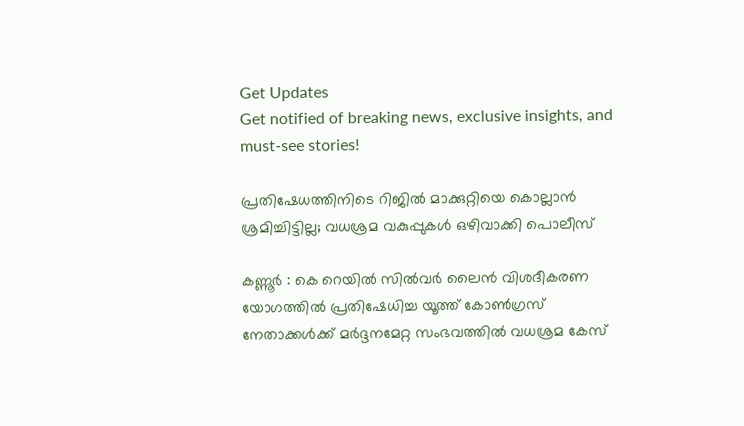Get Updates
Get notified of breaking news, exclusive insights, and must-see stories!

പ്രതിഷേധത്തിനിടെ റിജില്‍ മാക്കുറ്റിയെ കൊല്ലാൻ ശ്രമിച്ചിട്ടില്ല; വധശ്രമ വകുപ്പുകള്‍ ഒഴിവാക്കി പൊലീസ്

കണ്ണൂര്‍ : കെ റെയില്‍ സില്‍വര്‍ ലൈന്‍ വിശദീകരണ യോഗത്തില്‍ പ്രതിഷേധിച്ച യൂത്ത് കോണ്‍ഗ്രസ് നേതാക്കള്‍ക്ക് മര്‍ദ്ദനമേറ്റ സംഭവത്തില്‍ വധശ്രമ കേസ്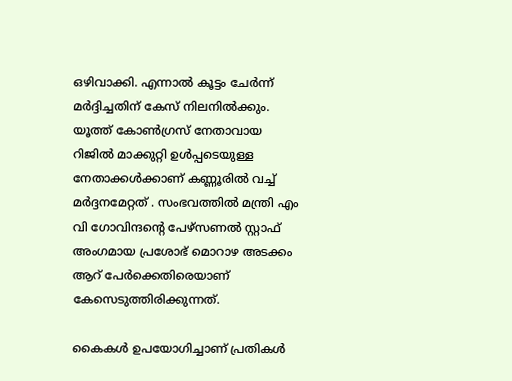ഒഴിവാക്കി. എന്നാല്‍ കൂട്ടം ചേര്‍ന്ന് മര്‍ദ്ദിച്ചതിന് കേസ് നിലനില്‍ക്കും. യൂത്ത് കോണ്‍ഗ്രസ് നേതാവായ റിജില്‍ മാക്കുറ്റി ഉള്‍പ്പടെയുള്ള നേതാക്കള്‍ക്കാണ് കണ്ണൂരില്‍ വച്ച് മര്‍ദ്ദനമേറ്റത് . സംഭവത്തില്‍ മന്ത്രി എം വി ഗോവിന്ദന്റെ പേഴ്‌സണല്‍ സ്റ്റാഫ് അംഗമായ പ്രശോഭ് മൊറാഴ അടക്കം ആറ് പേര്‍ക്കെതിരെയാണ് കേസെടുത്തിരിക്കുന്നത്.

കൈകള്‍ ഉപയോഗിച്ചാണ് പ്രതികള്‍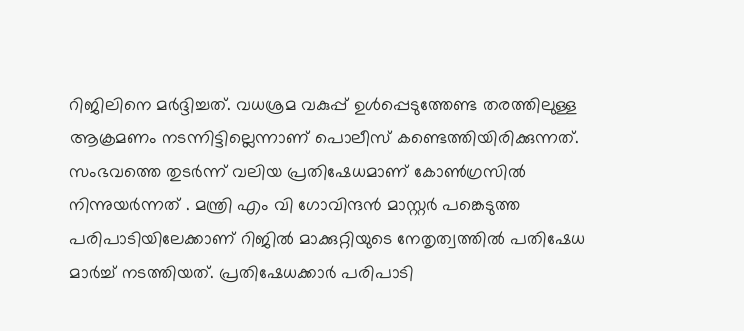റിജിലിനെ മര്‍ദ്ദിച്ചത്. വധശ്രമ വകുപ്പ് ഉള്‍പ്പെടുത്തേണ്ട തരത്തിലുള്ള ആക്രമണം നടന്നിട്ടില്ലെന്നാണ് പൊലീസ് കണ്ടെത്തിയിരിക്കുന്നത്. സംഭവത്തെ തുടര്‍ന്ന് വലിയ പ്രതിഷേധമാണ് കോണ്‍ഗ്രസില്‍ നിന്നുയര്‍ന്നത് . മന്ത്രി എം വി ഗോവിന്ദന്‍ മാസ്റ്റര്‍ പങ്കെടുത്ത പരിപാടിയിലേക്കാണ് റിജില്‍ മാക്കുറ്റിയുടെ നേതൃത്വത്തില്‍ പതിഷേധ മാര്‍ച്ച് നടത്തിയത്. പ്രതിഷേധക്കാര്‍ പരിപാടി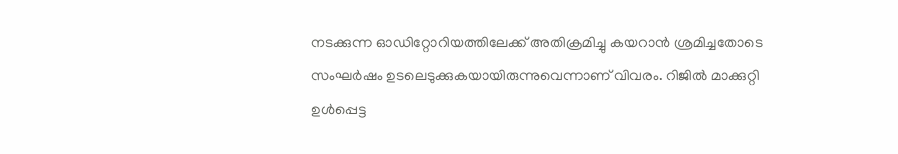നടക്കുന്ന ഓഡിറ്റോറിയത്തിലേക്ക് അതിക്രമിച്ചു കയറാന്‍ ശ്രമിച്ചതോടെ സംഘര്‍ഷം ഉടലെടുക്കുകയായിരുന്നുവെന്നാണ് വിവരം. റിജില്‍ മാക്കുറ്റി ഉള്‍പ്പെട്ട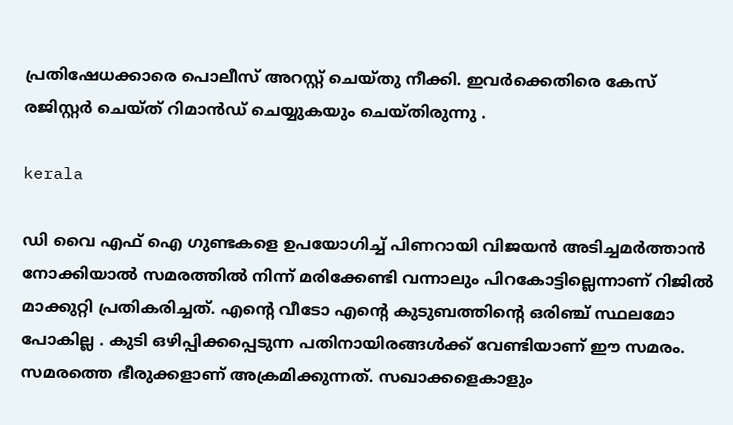പ്രതിഷേധക്കാരെ പൊലീസ് അറസ്റ്റ് ചെയ്തു നീക്കി. ഇവര്‍ക്കെതിരെ കേസ് രജിസ്റ്റര്‍ ചെയ്ത് റിമാന്‍ഡ് ചെയ്യുകയും ചെയ്തിരുന്നു .

kerala

ഡി വൈ എഫ്‌ ഐ ഗുണ്ടകളെ ഉപയോഗിച്ച് പിണറായി വിജയന്‍ അടിച്ചമര്‍ത്താന്‍ നോക്കിയാല്‍ സമരത്തില്‍ നിന്ന് മരിക്കേണ്ടി വന്നാലും പിറകോട്ടില്ലെന്നാണ് റിജില്‍ മാക്കുറ്റി പ്രതികരിച്ചത്. എന്റെ വീടോ എന്റെ കുടുബത്തിന്റെ ഒരിഞ്ച് സ്ഥലമോ പോകില്ല . കുടി ഒഴിപ്പിക്കപ്പെടുന്ന പതിനായിരങ്ങള്‍ക്ക് വേണ്ടിയാണ് ഈ സമരം. സമരത്തെ ഭീരുക്കളാണ് അക്രമിക്കുന്നത്. സഖാക്കളെകാളും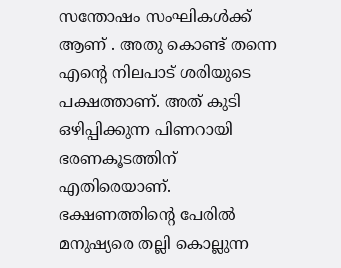സന്തോഷം സംഘികള്‍ക്ക് ആണ് . അതു കൊണ്ട് തന്നെ എന്റെ നിലപാട് ശരിയുടെ പക്ഷത്താണ്. അത് കുടി ഒഴിപ്പിക്കുന്ന പിണറായി ഭരണകൂടത്തിന് എതിരെയാണ്. ഭക്ഷണത്തിന്റെ പേരില്‍ മനുഷ്യരെ തല്ലി കൊല്ലുന്ന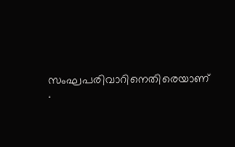സംഘപരിവാറിനെതിരെയാണ് .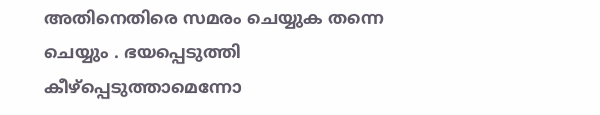അതിനെതിരെ സമരം ചെയ്യുക തന്നെ ചെയ്യും . ഭയപ്പെടുത്തി കീഴ്‌പ്പെടുത്താമെന്നോ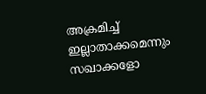അക്രമിച്ച് ഇല്ലാതാക്കമെന്നും സഖാക്കളോ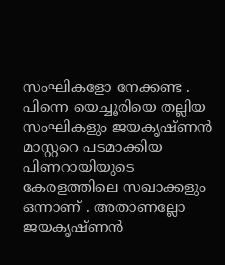സംഘികളോ നേക്കണ്ട . പിന്നെ യെച്ചൂരിയെ തല്ലിയ സംഘികളും ജയകൃഷ്ണന്‍ മാസ്റ്ററെ പടമാക്കിയ പിണറായിയുടെ കേരളത്തിലെ സഖാക്കളും ഒന്നാണ് . അതാണല്ലോ ജയകൃഷ്ണന്‍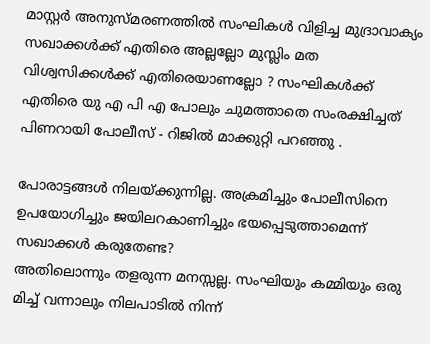മാസ്റ്റര്‍ അനുസ്മരണത്തില്‍ സംഘികള്‍ വിളിച്ച മുദ്രാവാക്യം സഖാക്കള്‍ക്ക് എതിരെ അല്ലല്ലോ മുസ്ലിം മത വിശ്വസിക്കള്‍ക്ക് എതിരെയാണല്ലോ ? സംഘികള്‍ക്ക് എതിരെ യു എ പി എ പോലും ചുമത്താതെ സംരക്ഷിച്ചത് പിണറായി പോലീസ് - റിജില്‍ മാക്കുറ്റി പറഞ്ഞു .

പോരാട്ടങ്ങള്‍ നിലയ്ക്കുന്നില്ല. അക്രമിച്ചും പോലീസിനെ ഉപയോഗിച്ചും ജയിലറകാണിച്ചും ഭയപ്പെടുത്താമെന്ന് സഖാക്കള്‍ കരുതേണ്ട?
അതിലൊന്നും തളരുന്ന മനസ്സല്ല. സംഘിയും കമ്മിയും ഒരു മിച്ച് വന്നാലും നിലപാടില്‍ നിന്ന്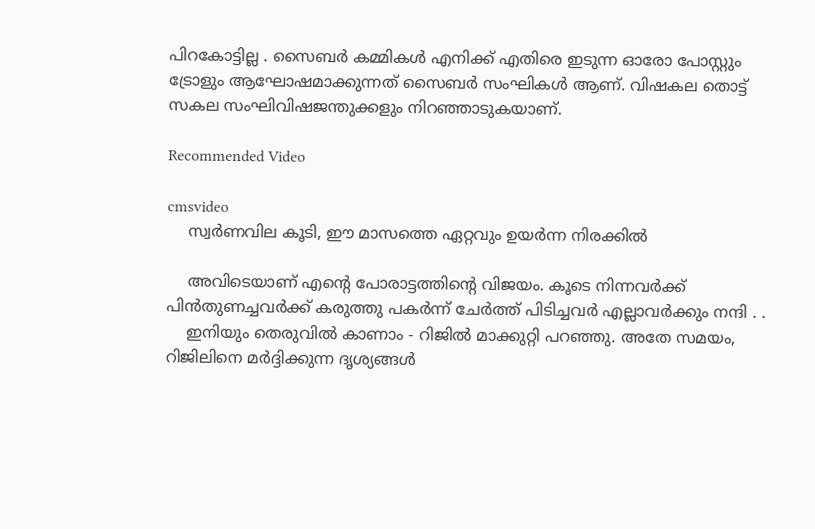പിറകോട്ടില്ല . സൈബര്‍ കമ്മികള്‍ എനിക്ക് എതിരെ ഇടുന്ന ഓരോ പോസ്റ്റും ട്രോളും ആഘോഷമാക്കുന്നത് സൈബര്‍ സംഘികള്‍ ആണ്. വിഷകല തൊട്ട് സകല സംഘിവിഷജന്തുക്കളും നിറഞ്ഞാടുകയാണ്.

Recommended Video

cmsvideo
    സ്വര്‍ണവില കൂടി, ഈ മാസത്തെ ഏറ്റവും ഉയര്‍ന്ന നിരക്കില്‍

    അവിടെയാണ് എന്റെ പോരാട്ടത്തിന്റെ വിജയം. കൂടെ നിന്നവര്‍ക്ക് പിന്‍തുണച്ചവര്‍ക്ക് കരുത്തു പകര്‍ന്ന് ചേര്‍ത്ത് പിടിച്ചവര്‍ എല്ലാവര്‍ക്കും നന്ദി . .
    ഇനിയും തെരുവില്‍ കാണാം - റിജില്‍ മാക്കുറ്റി പറഞ്ഞു. അതേ സമയം, റിജിലിനെ മര്‍ദ്ദിക്കുന്ന ദൃശ്യങ്ങള്‍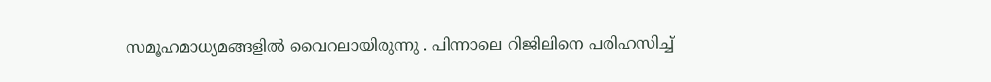സമൂഹമാധ്യമങ്ങളില്‍ വൈറലായിരുന്നു . പിന്നാലെ റിജിലിനെ പരിഹസിച്ച്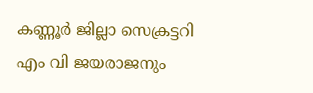കണ്ണൂര്‍ ജില്ലാ സെക്രട്ടറി എം വി ജയരാജനും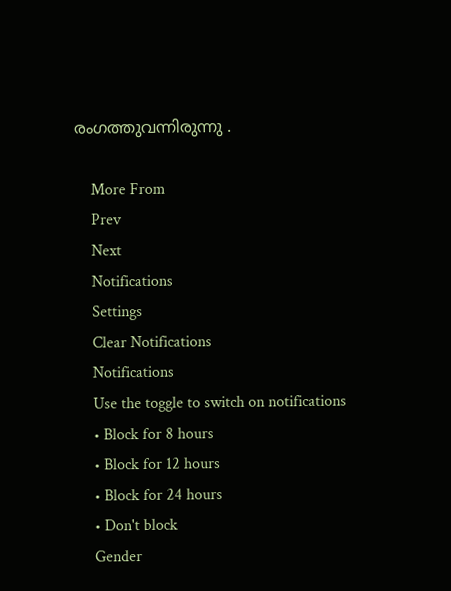രംഗത്തുവന്നിരുന്നു .

    More From
    Prev
    Next
    Notifications
    Settings
    Clear Notifications
    Notifications
    Use the toggle to switch on notifications
    • Block for 8 hours
    • Block for 12 hours
    • Block for 24 hours
    • Don't block
    Gender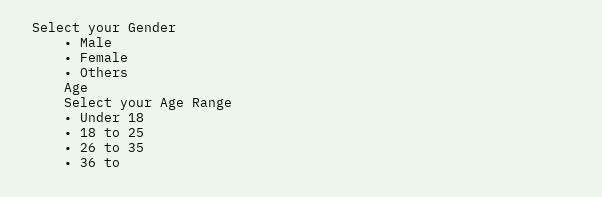Select your Gender
    • Male
    • Female
    • Others
    Age
    Select your Age Range
    • Under 18
    • 18 to 25
    • 26 to 35
    • 36 to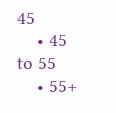45
    • 45 to 55
    • 55+